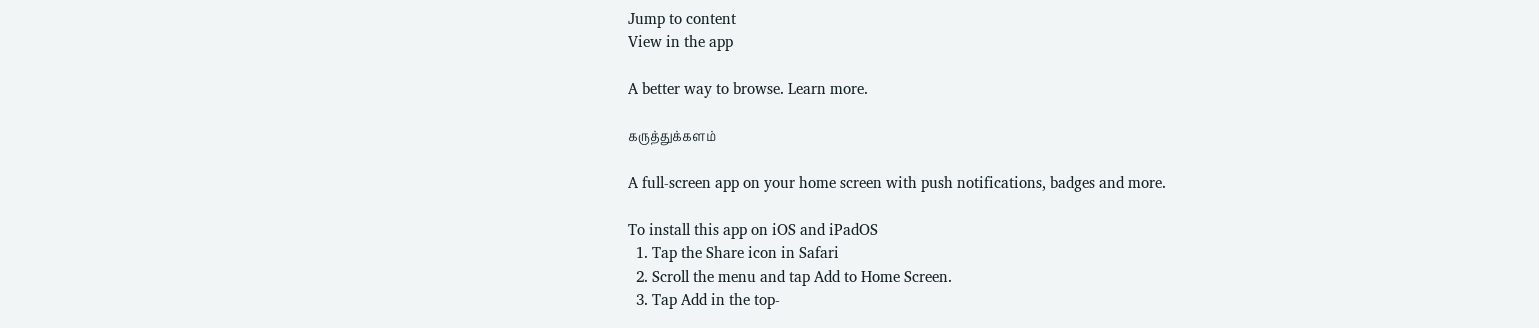Jump to content
View in the app

A better way to browse. Learn more.

கருத்துக்களம்

A full-screen app on your home screen with push notifications, badges and more.

To install this app on iOS and iPadOS
  1. Tap the Share icon in Safari
  2. Scroll the menu and tap Add to Home Screen.
  3. Tap Add in the top-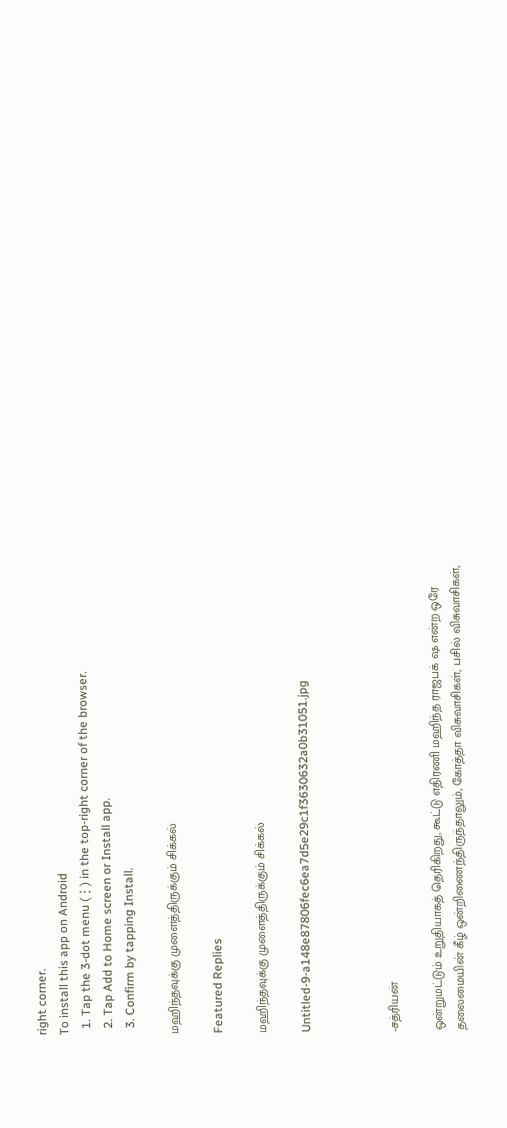right corner.
To install this app on Android
  1. Tap the 3-dot menu (⋮) in the top-right corner of the browser.
  2. Tap Add to Home screen or Install app.
  3. Confirm by tapping Install.

மஹிந்தவுக்கு முளைத்திருக்கும் சிக்கல்

Featured Replies

மஹிந்தவுக்கு முளைத்திருக்கும் சிக்கல்

Untitled-9-a148e87806fec6ea7d5e29c1f3630632a0b31051.jpg



-சத்ரியன்

ஒன்றுமட்டும் உறுதியாகத் தெரிகிறது, கூட்டு எதிரணி மஹிந்த ராஜபக் ஷ என்ற ஒரே தலைமையின் கீழ் ஒன்றிணைந்திருந்தாலும், கோத்தா விசுவாசிகள், பசில் விசுவாசிகள்,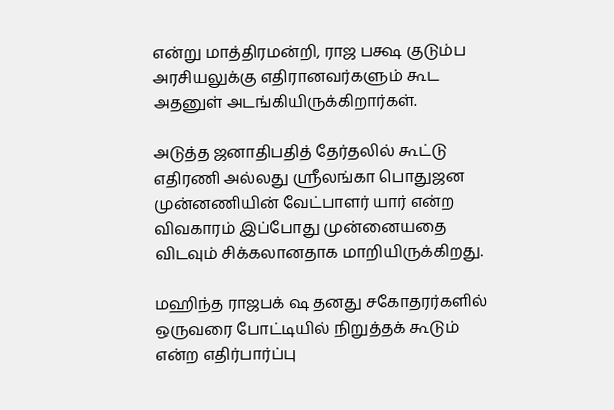என்று மாத்திரமன்றி, ராஜ பக்ஷ குடும்ப அரசியலுக்கு எதிரானவர்களும் கூட அதனுள் அடங்கியிருக்கிறார்கள்.

அடுத்த ஜனாதிபதித் தேர்தலில் கூட்டு எதிரணி அல்லது ஸ்ரீலங்கா பொதுஜன முன்னணியின் வேட்பாளர் யார் என்ற விவகாரம் இப்போது முன்னையதை விடவும் சிக்கலானதாக மாறியிருக்கிறது.

மஹிந்த ராஜபக் ஷ தனது சகோதரர்களில் ஒருவரை போட்டியில் நிறுத்தக் கூடும் என்ற எதிர்பார்ப்பு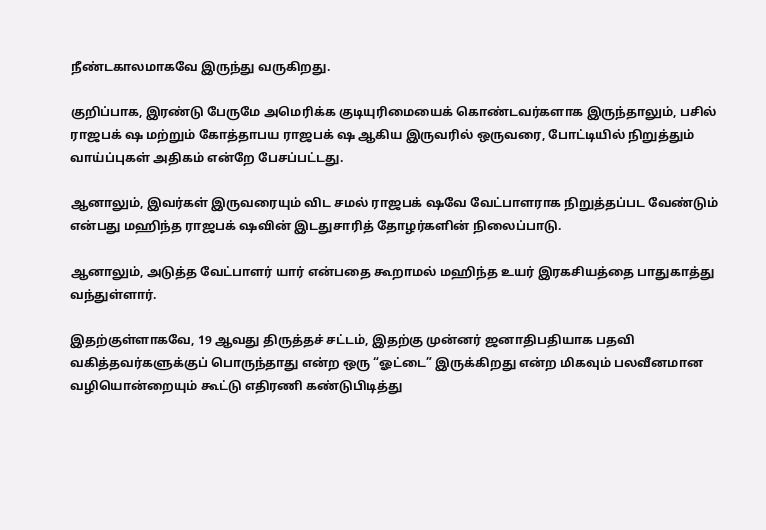நீண்டகாலமாகவே இருந்து வருகிறது.

குறிப்பாக, இரண்டு பேருமே அமெரிக்க குடியுரிமையைக் கொண்டவர்களாக இருந்தாலும், பசில் ராஜபக் ஷ மற்றும் கோத்தாபய ராஜபக் ஷ ஆகிய இருவரில் ஒருவரை, போட்டியில் நிறுத்தும் வாய்ப்புகள் அதிகம் என்றே பேசப்பட்டது.

ஆனாலும், இவர்கள் இருவரையும் விட சமல் ராஜபக் ஷவே வேட்பாளராக நிறுத்தப்பட வேண்டும் என்பது மஹிந்த ராஜபக் ஷவின் இடதுசாரித் தோழர்களின் நிலைப்பாடு.

ஆனாலும், அடுத்த வேட்பாளர் யார் என்பதை கூறாமல் மஹிந்த உயர் இரகசியத்தை பாதுகாத்து வந்துள்ளார்.

இதற்குள்ளாகவே, 19 ஆவது திருத்தச் சட்டம், இதற்கு முன்னர் ஜனாதிபதியாக பதவி வகித்தவர்களுக்குப் பொருந்தாது என்ற ஒரு “ஓட்டை” இருக்கிறது என்ற மிகவும் பலவீனமான வழியொன்றையும் கூட்டு எதிரணி கண்டுபிடித்து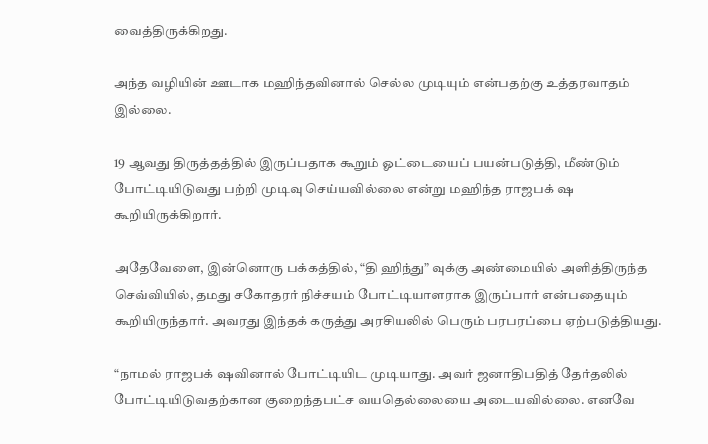வைத்திருக்கிறது.

அந்த வழியின் ஊடாக மஹிந்தவினால் செல்ல முடியும் என்பதற்கு உத்தரவாதம் இல்லை.

19 ஆவது திருத்தத்தில் இருப்பதாக கூறும் ஓட்டையைப் பயன்படுத்தி, மீண்டும் போட்டியிடுவது பற்றி முடிவு செய்யவில்லை என்று மஹிந்த ராஜபக் ஷ கூறியிருக்கிறார்.

அதேவேளை, இன்னொரு பக்கத்தில், “தி ஹிந்து” வுக்கு அண்மையில் அளித்திருந்த செவ்வியில், தமது சகோதரர் நிச்சயம் போட்டியாளராக இருப்பார் என்பதையும் கூறியிருந்தார். அவரது இந்தக் கருத்து அரசியலில் பெரும் பரபரப்பை ஏற்படுத்தியது.

“நாமல் ராஜபக் ஷவினால் போட்டியிட முடியாது. அவர் ஜனாதிபதித் தேர்தலில் போட்டியிடுவதற்கான குறைந்தபட்ச வயதெல்லையை அடையவில்லை. எனவே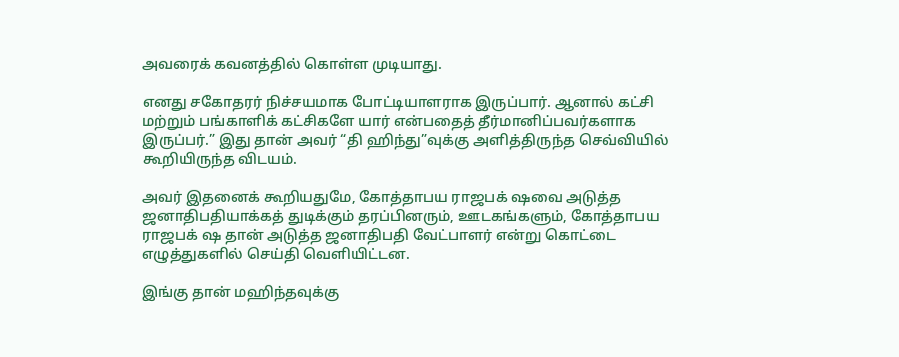அவரைக் கவனத்தில் கொள்ள முடியாது.

எனது சகோதரர் நிச்சயமாக போட்டியாளராக இருப்பார். ஆனால் கட்சி மற்றும் பங்காளிக் கட்சிகளே யார் என்பதைத் தீர்மானிப்பவர்களாக இருப்பர்.” இது தான் அவர் “தி ஹிந்து”வுக்கு அளித்திருந்த செவ்வியில் கூறியிருந்த விடயம்.

அவர் இதனைக் கூறியதுமே, கோத்தாபய ராஜபக் ஷவை அடுத்த ஜனாதிபதியாக்கத் துடிக்கும் தரப்பினரும், ஊடகங்களும், கோத்தாபய ராஜபக் ஷ தான் அடுத்த ஜனாதிபதி வேட்பாளர் என்று கொட்டை எழுத்துகளில் செய்தி வெளியிட்டன.

இங்கு தான் மஹிந்தவுக்கு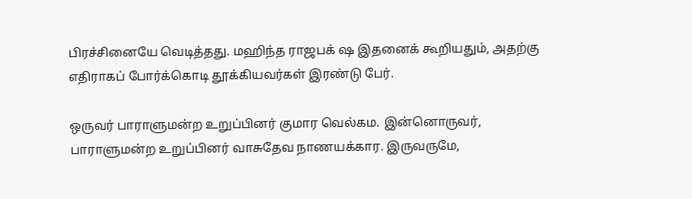பிரச்சினையே வெடித்தது. மஹிந்த ராஜபக் ஷ இதனைக் கூறியதும், அதற்கு எதிராகப் போர்க்கொடி தூக்கியவர்கள் இரண்டு பேர்.

ஒருவர் பாராளுமன்ற உறுப்பினர் குமார வெல்கம. இன்னொருவர், பாராளுமன்ற உறுப்பினர் வாசுதேவ நாணயக்கார. இருவருமே,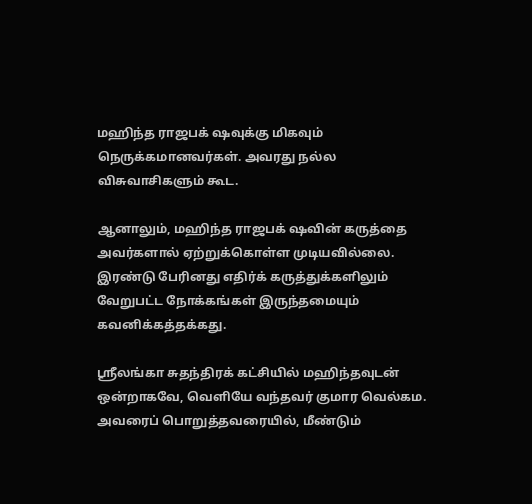மஹிந்த ராஜபக் ஷவுக்கு மிகவும் நெருக்கமானவர்கள். அவரது நல்ல விசுவாசிகளும் கூட.

ஆனாலும், மஹிந்த ராஜபக் ஷவின் கருத்தை அவர்களால் ஏற்றுக்கொள்ள முடியவில்லை. இரண்டு பேரினது எதிர்க் கருத்துக்களிலும் வேறுபட்ட நோக்கங்கள் இருந்தமையும் கவனிக்கத்தக்கது.

ஸ்ரீலங்கா சுதந்திரக் கட்சியில் மஹிந்தவுடன் ஒன்றாகவே, வெளியே வந்தவர் குமார வெல்கம. அவரைப் பொறுத்தவரையில், மீண்டும்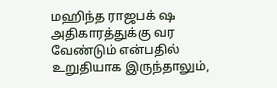மஹிந்த ராஜபக் ஷ அதிகாரத்துக்கு வர வேண்டும் என்பதில் உறுதியாக இருந்தாலும்,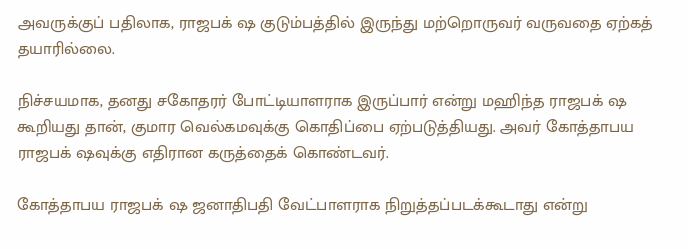அவருக்குப் பதிலாக, ராஜபக் ஷ குடும்பத்தில் இருந்து மற்றொருவர் வருவதை ஏற்கத் தயாரில்லை.

நிச்சயமாக, தனது சகோதரர் போட்டியாளராக இருப்பார் என்று மஹிந்த ராஜபக் ஷ கூறியது தான், குமார வெல்கமவுக்கு கொதிப்பை ஏற்படுத்தியது. அவர் கோத்தாபய ராஜபக் ஷவுக்கு எதிரான கருத்தைக் கொண்டவர்.

கோத்தாபய ராஜபக் ஷ ஜனாதிபதி வேட்பாளராக நிறுத்தப்படக்கூடாது என்று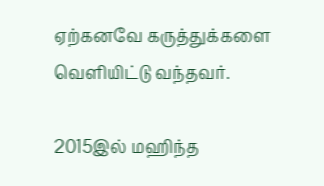ஏற்கனவே கருத்துக்களை வெளியிட்டு வந்தவர்.

2015இல் மஹிந்த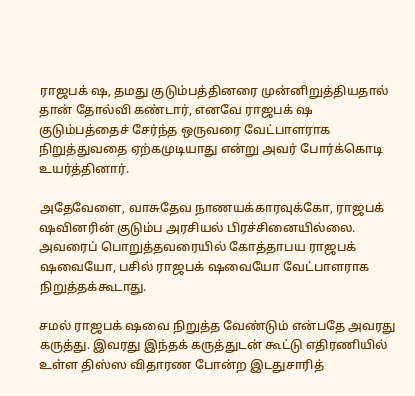ராஜபக் ஷ, தமது குடும்பத்தினரை முன்னிறுத்தியதால் தான் தோல்வி கண்டார், எனவே ராஜபக் ஷ குடும்பத்தைச் சேர்ந்த ஒருவரை வேட்பாளராக நிறுத்துவதை ஏற்கமுடியாது என்று அவர் போர்க்கொடி உயர்த்தினார்.

அதேவேளை, வாசுதேவ நாணயக்காரவுக்கோ, ராஜபக் ஷவினரின் குடும்ப அரசியல் பிரச்சினையில்லை. அவரைப் பொறுத்தவரையில் கோத்தாபய ராஜபக் ஷவையோ, பசில் ராஜபக் ஷவையோ வேட்பாளராக நிறுத்தக்கூடாது.

சமல் ராஜபக் ஷவை நிறுத்த வேண்டும் என்பதே அவரது கருத்து. இவரது இந்தக் கருத்துடன் கூட்டு எதிரணியில் உள்ள திஸ்ஸ விதாரண போன்ற இடதுசாரித்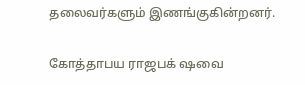தலைவர்களும் இணங்குகின்றனர்.

கோத்தாபய ராஜபக் ஷவை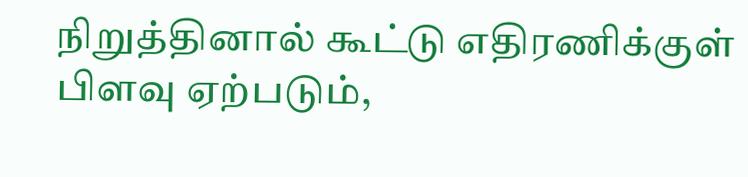நிறுத்தினால் கூட்டு எதிரணிக்குள் பிளவு ஏற்படும்,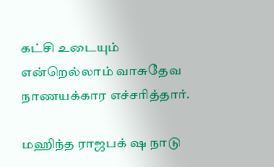கட்சி உடையும் என்றெல்லாம் வாசுதேவ நாணயக்கார எச்சரித்தார்.

மஹிந்த ராஜபக் ஷ நாடு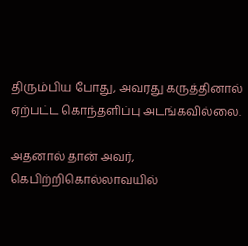திரும்பிய போது, அவரது கருத்தினால் ஏற்பட்ட கொந்தளிப்பு அடங்கவில்லை.

அதனால் தான் அவர், கெபிற்றிகொல்லாவயில்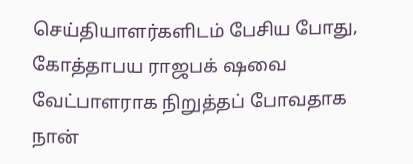செய்தியாளர்களிடம் பேசிய போது, கோத்தாபய ராஜபக் ஷவை வேட்பாளராக நிறுத்தப் போவதாக நான்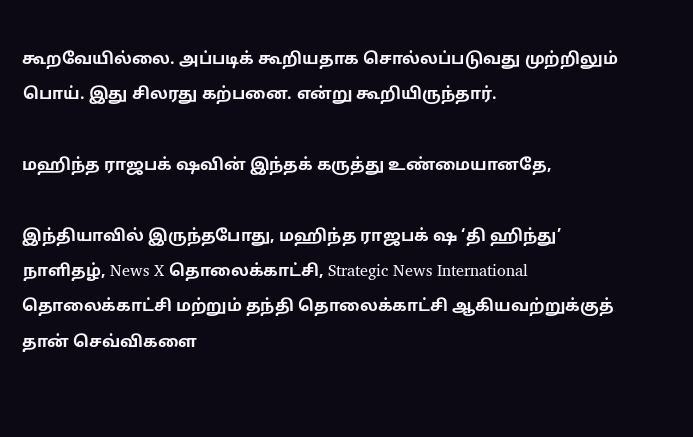கூறவேயில்லை. அப்படிக் கூறியதாக சொல்லப்படுவது முற்றிலும் பொய். இது சிலரது கற்பனை. என்று கூறியிருந்தார்.

மஹிந்த ராஜபக் ஷவின் இந்தக் கருத்து உண்மையானதே,

இந்தியாவில் இருந்தபோது, மஹிந்த ராஜபக் ஷ ‘தி ஹிந்து’ நாளிதழ், News X தொலைக்காட்சி, Strategic News International தொலைக்காட்சி மற்றும் தந்தி தொலைக்காட்சி ஆகியவற்றுக்குத் தான் செவ்விகளை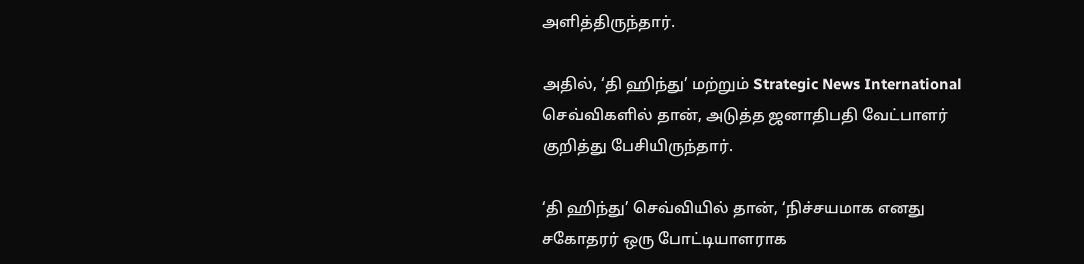அளித்திருந்தார்.

அதில், ‘தி ஹிந்து’ மற்றும் Strategic News International செவ்விகளில் தான், அடுத்த ஜனாதிபதி வேட்பாளர் குறித்து பேசியிருந்தார்.

‘தி ஹிந்து’ செவ்வியில் தான், ‘நிச்சயமாக எனது சகோதரர் ஒரு போட்டியாளராக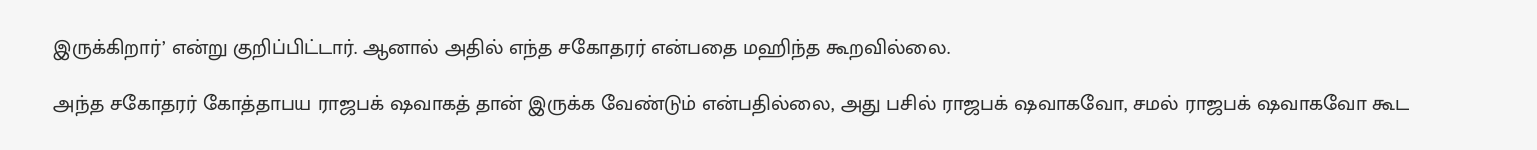இருக்கிறார்’ என்று குறிப்பிட்டார். ஆனால் அதில் எந்த சகோதரர் என்பதை மஹிந்த கூறவில்லை.

அந்த சகோதரர் கோத்தாபய ராஜபக் ஷவாகத் தான் இருக்க வேண்டும் என்பதில்லை, அது பசில் ராஜபக் ஷவாகவோ, சமல் ராஜபக் ஷவாகவோ கூட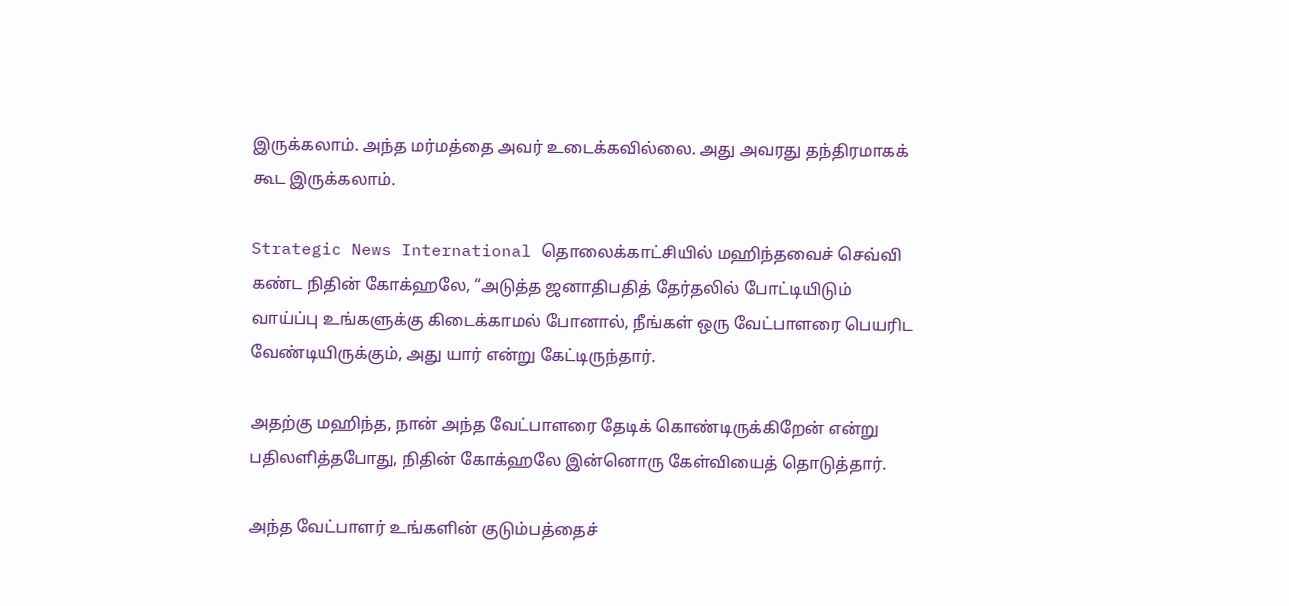இருக்கலாம். அந்த மர்மத்தை அவர் உடைக்கவில்லை. அது அவரது தந்திரமாகக் கூட இருக்கலாம்.

Strategic News International தொலைக்காட்சியில் மஹிந்தவைச் செவ்வி கண்ட நிதின் கோக்ஹலே, “அடுத்த ஜனாதிபதித் தேர்தலில் போட்டியிடும் வாய்ப்பு உங்களுக்கு கிடைக்காமல் போனால், நீங்கள் ஒரு வேட்பாளரை பெயரிட வேண்டியிருக்கும், அது யார் என்று கேட்டிருந்தார்.

அதற்கு மஹிந்த, நான் அந்த வேட்பாளரை தேடிக் கொண்டிருக்கிறேன் என்று பதிலளித்தபோது, நிதின் கோக்ஹலே இன்னொரு கேள்வியைத் தொடுத்தார்.

அந்த வேட்பாளர் உங்களின் குடும்பத்தைச்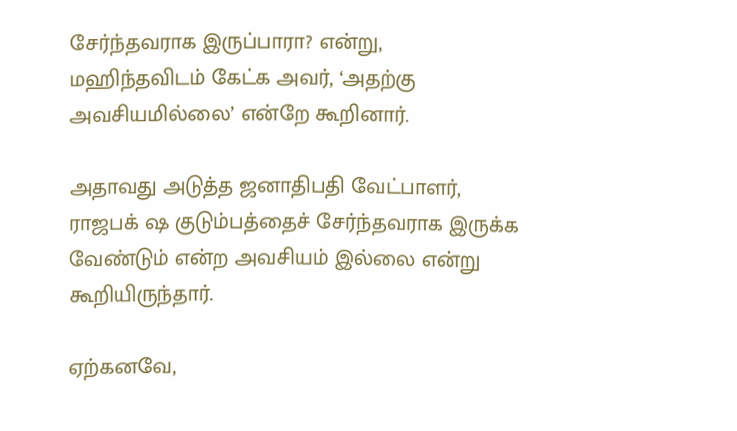சேர்ந்தவராக இருப்பாரா? என்று, மஹிந்தவிடம் கேட்க அவர், ‘அதற்கு அவசியமில்லை’ என்றே கூறினார்.

அதாவது அடுத்த ஜனாதிபதி வேட்பாளர், ராஜபக் ஷ குடும்பத்தைச் சேர்ந்தவராக இருக்க வேண்டும் என்ற அவசியம் இல்லை என்று கூறியிருந்தார்.

ஏற்கனவே,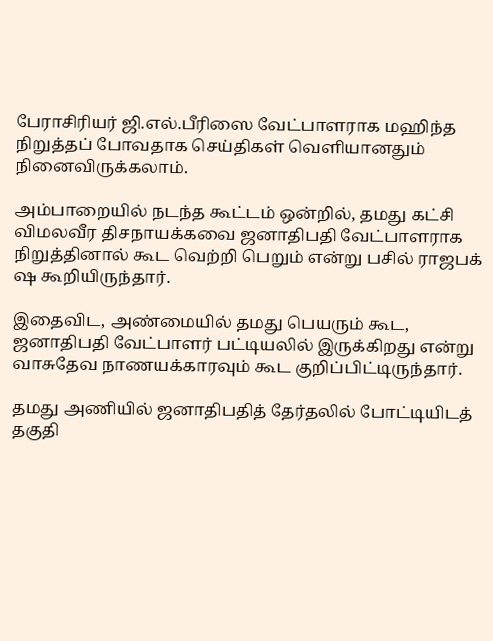பேராசிரியர் ஜி.எல்.பீரிஸை வேட்பாளராக மஹிந்த நிறுத்தப் போவதாக செய்திகள் வெளியானதும் நினைவிருக்கலாம்.

அம்பாறையில் நடந்த கூட்டம் ஒன்றில், தமது கட்சி விமலவீர திசநாயக்கவை ஜனாதிபதி வேட்பாளராக நிறுத்தினால் கூட வெற்றி பெறும் என்று பசில் ராஜபக் ஷ கூறியிருந்தார்.

இதைவிட, அண்மையில் தமது பெயரும் கூட, ஜனாதிபதி வேட்பாளர் பட்டியலில் இருக்கிறது என்று வாசுதேவ நாணயக்காரவும் கூட குறிப்பிட்டிருந்தார்.

தமது அணியில் ஜனாதிபதித் தேர்தலில் போட்டியிடத் தகுதி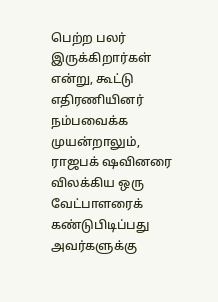பெற்ற பலர் இருக்கிறார்கள் என்று, கூட்டு எதிரணியினர் நம்பவைக்க முயன்றாலும், ராஜபக் ஷவினரை விலக்கிய ஒரு வேட்பாளரைக் கண்டுபிடிப்பது அவர்களுக்கு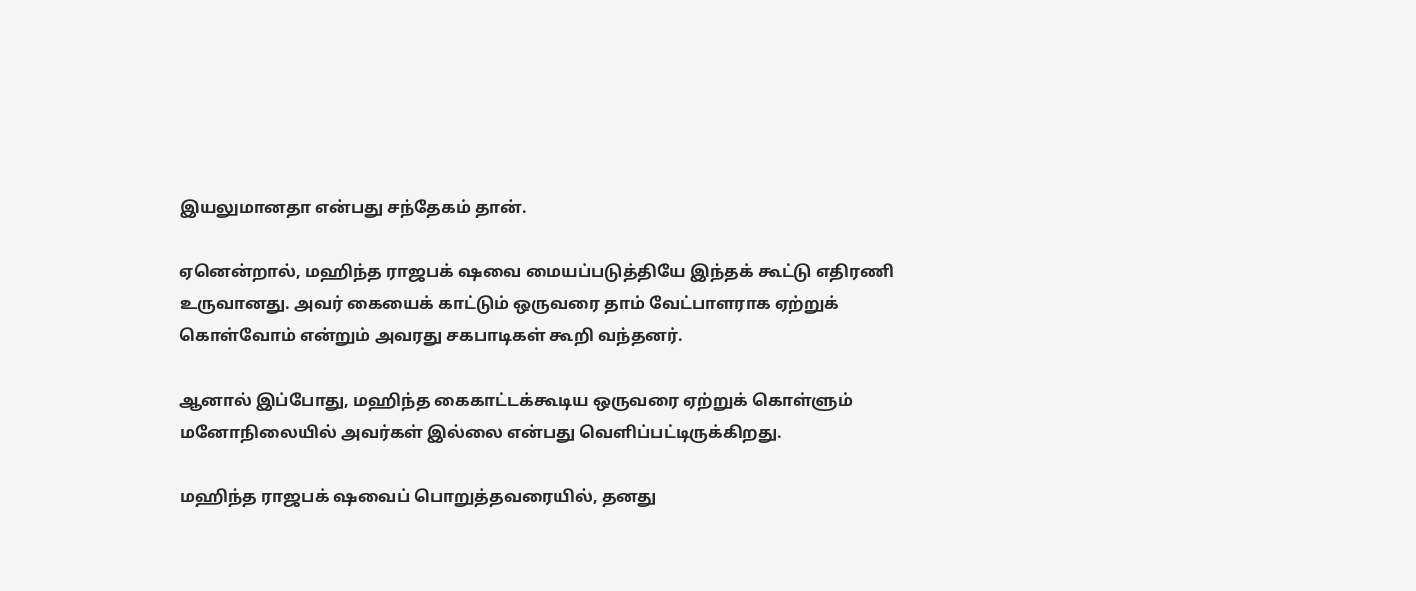இயலுமானதா என்பது சந்தேகம் தான்.

ஏனென்றால், மஹிந்த ராஜபக் ஷவை மையப்படுத்தியே இந்தக் கூட்டு எதிரணி உருவானது. அவர் கையைக் காட்டும் ஒருவரை தாம் வேட்பாளராக ஏற்றுக் கொள்வோம் என்றும் அவரது சகபாடிகள் கூறி வந்தனர்.

ஆனால் இப்போது, மஹிந்த கைகாட்டக்கூடிய ஒருவரை ஏற்றுக் கொள்ளும் மனோநிலையில் அவர்கள் இல்லை என்பது வெளிப்பட்டிருக்கிறது.

மஹிந்த ராஜபக் ஷவைப் பொறுத்தவரையில், தனது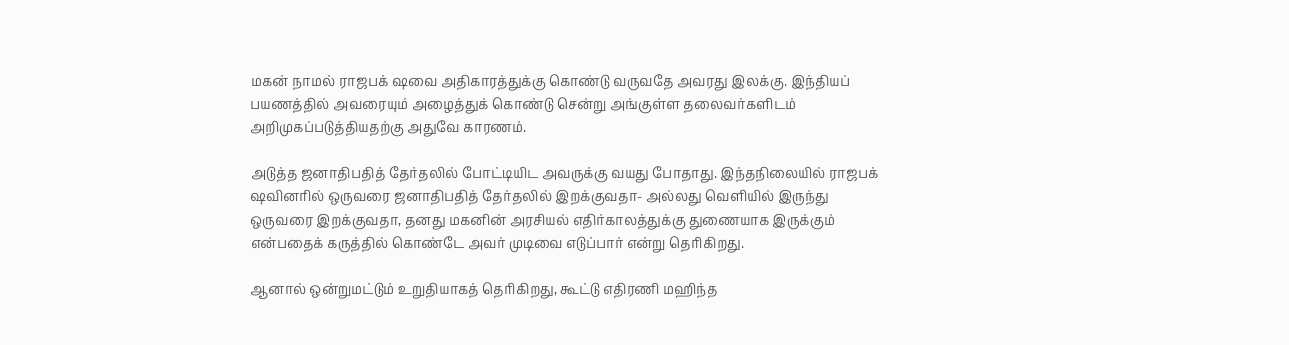மகன் நாமல் ராஜபக் ஷவை அதிகாரத்துக்கு கொண்டு வருவதே அவரது இலக்கு. இந்தியப் பயணத்தில் அவரையும் அழைத்துக் கொண்டு சென்று அங்குள்ள தலைவர்களிடம் அறிமுகப்படுத்தியதற்கு அதுவே காரணம்.

அடுத்த ஜனாதிபதித் தேர்தலில் போட்டியிட அவருக்கு வயது போதாது. இந்தநிலையில் ராஜபக் ஷவினரில் ஒருவரை ஜனாதிபதித் தேர்தலில் இறக்குவதா- அல்லது வெளியில் இருந்து ஒருவரை இறக்குவதா, தனது மகனின் அரசியல் எதிர்காலத்துக்கு துணையாக இருக்கும் என்பதைக் கருத்தில் கொண்டே அவர் முடிவை எடுப்பார் என்று தெரிகிறது.

ஆனால் ஒன்றுமட்டும் உறுதியாகத் தெரிகிறது, கூட்டு எதிரணி மஹிந்த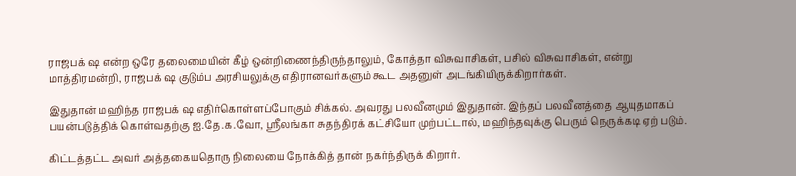ராஜபக் ஷ என்ற ஒரே தலைமையின் கீழ் ஒன்றிணைந்திருந்தாலும், கோத்தா விசுவாசிகள், பசில் விசுவாசிகள், என்று மாத்திரமன்றி, ராஜபக் ஷ குடும்ப அரசியலுக்கு எதிரானவர்களும் கூட அதனுள் அடங்கியிருக்கிறார்கள்.

இதுதான் மஹிந்த ராஜபக் ஷ எதிர்கொள்ளப்போகும் சிக்கல். அவரது பலவீனமும் இதுதான். இந்தப் பலவீனத்தை ஆயுதமாகப் பயன்படுத்திக் கொள்வதற்கு ஐ.தே.க.வோ, ஸ்ரீலங்கா சுதந்திரக் கட்சியோ முற்பட்டால், மஹிந்தவுக்கு பெரும் நெருக்கடி ஏற் படும்.

கிட்டத்தட்ட அவர் அத்தகையதொரு நிலையை நோக்கித் தான் நகர்ந்திருக் கிறார்.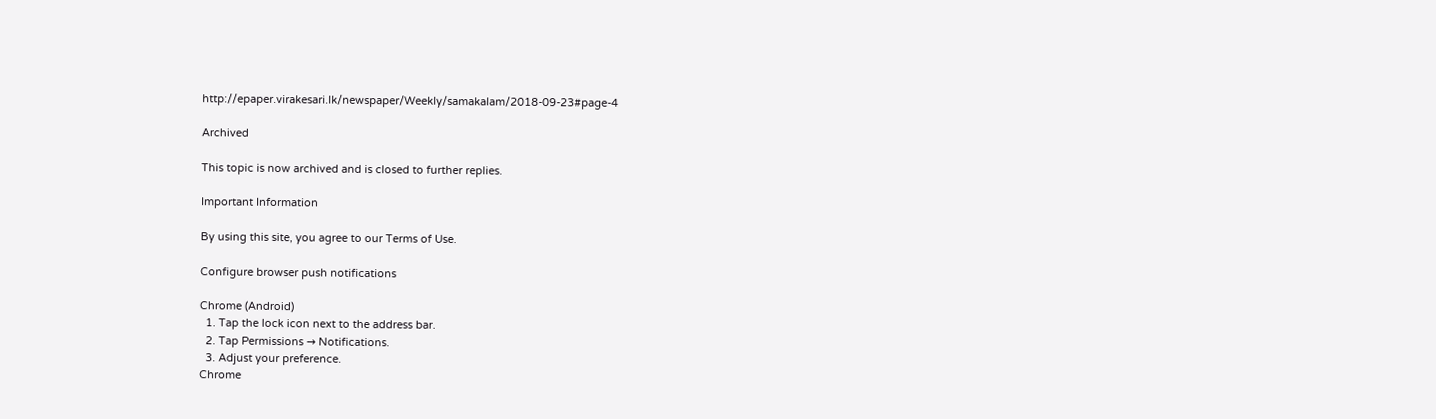http://epaper.virakesari.lk/newspaper/Weekly/samakalam/2018-09-23#page-4

Archived

This topic is now archived and is closed to further replies.

Important Information

By using this site, you agree to our Terms of Use.

Configure browser push notifications

Chrome (Android)
  1. Tap the lock icon next to the address bar.
  2. Tap Permissions → Notifications.
  3. Adjust your preference.
Chrome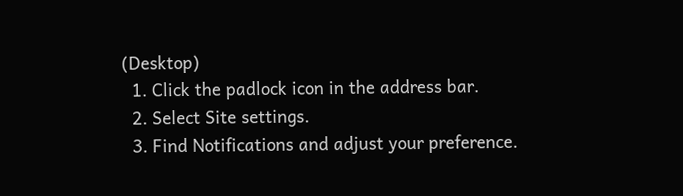(Desktop)
  1. Click the padlock icon in the address bar.
  2. Select Site settings.
  3. Find Notifications and adjust your preference.